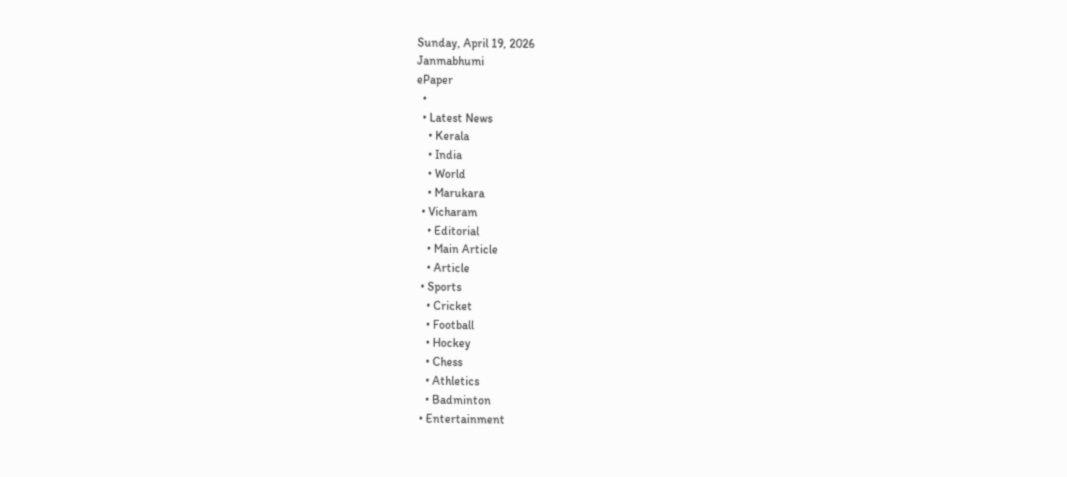Sunday, April 19, 2026
Janmabhumi
ePaper
  •
  • Latest News
    • Kerala
    • India
    • World
    • Marukara
  • Vicharam
    • Editorial
    • Main Article
    • Article
  • Sports
    • Cricket
    • Football
    • Hockey
    • Chess
    • Athletics
    • Badminton
  • Entertainment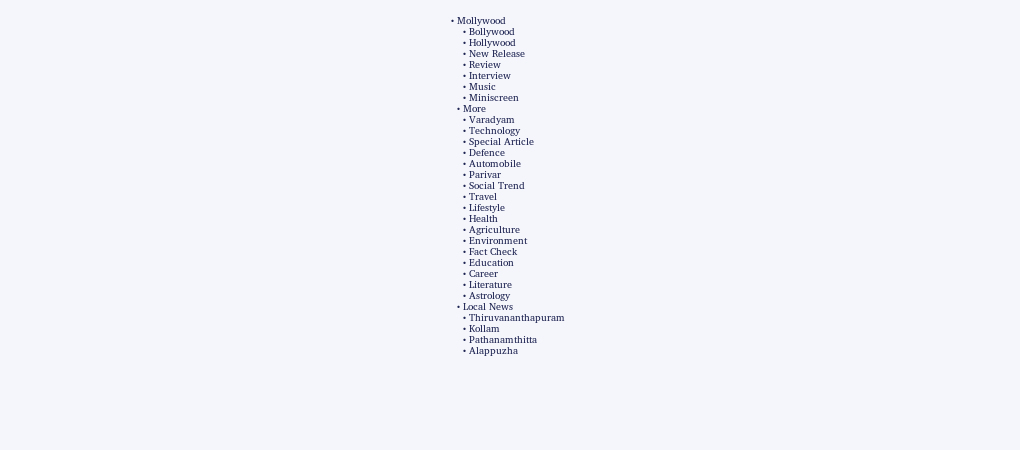• Mollywood
    • Bollywood
    • Hollywood
    • New Release
    • Review
    • Interview
    • Music
    • Miniscreen
  • More
    • Varadyam
    • Technology
    • Special Article
    • Defence
    • Automobile
    • Parivar
    • Social Trend
    • Travel
    • Lifestyle
    • Health
    • Agriculture
    • Environment
    • Fact Check
    • Education
    • Career
    • Literature
    • Astrology
  • Local News
    • Thiruvananthapuram
    • Kollam
    • Pathanamthitta
    • Alappuzha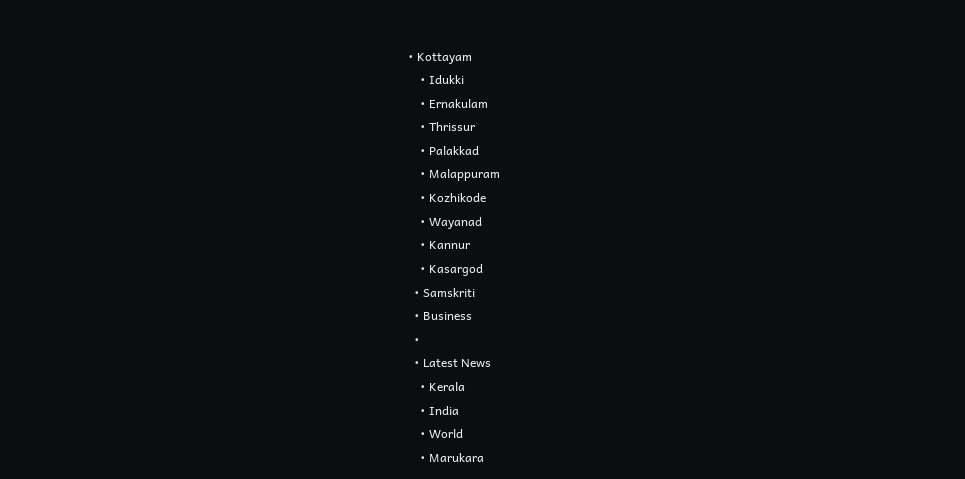• Kottayam
    • Idukki
    • Ernakulam
    • Thrissur
    • Palakkad
    • Malappuram
    • Kozhikode
    • Wayanad
    • Kannur
    • Kasargod
  • Samskriti
  • Business
  •
  • Latest News
    • Kerala
    • India
    • World
    • Marukara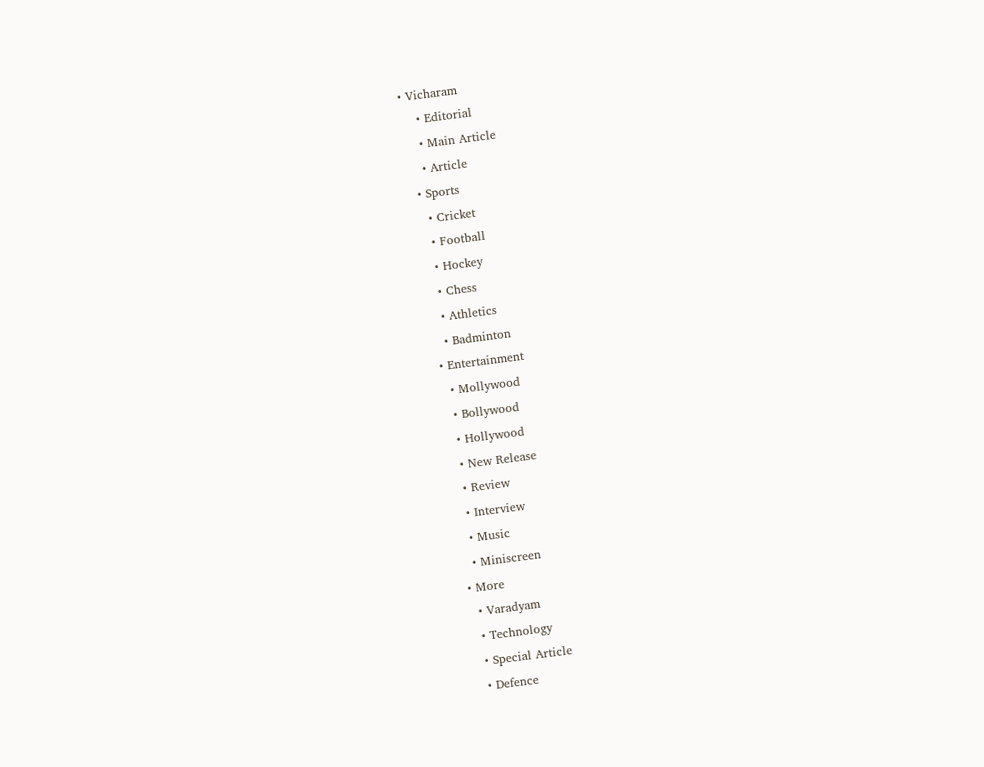• Vicharam
    • Editorial
    • Main Article
    • Article
  • Sports
    • Cricket
    • Football
    • Hockey
    • Chess
    • Athletics
    • Badminton
  • Entertainment
    • Mollywood
    • Bollywood
    • Hollywood
    • New Release
    • Review
    • Interview
    • Music
    • Miniscreen
  • More
    • Varadyam
    • Technology
    • Special Article
    • Defence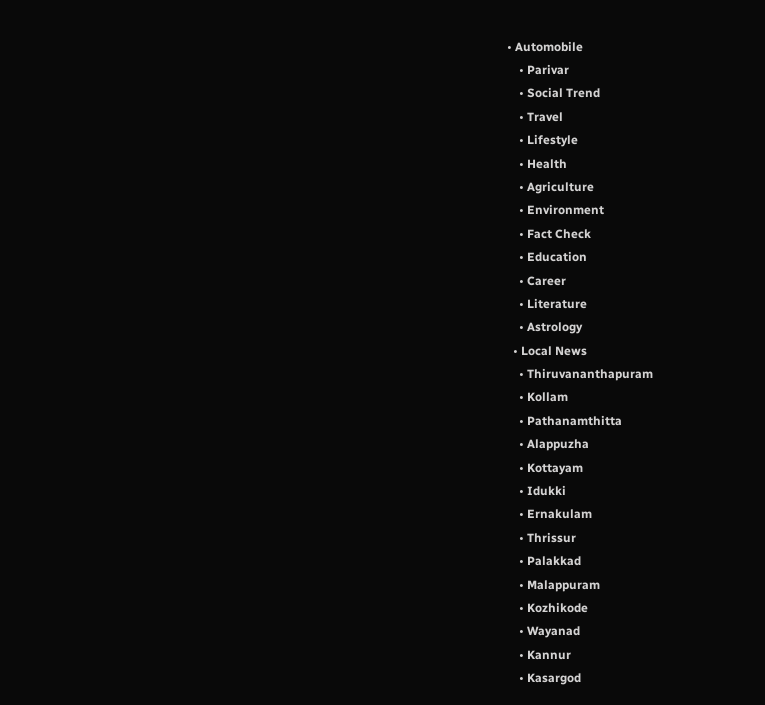• Automobile
    • Parivar
    • Social Trend
    • Travel
    • Lifestyle
    • Health
    • Agriculture
    • Environment
    • Fact Check
    • Education
    • Career
    • Literature
    • Astrology
  • Local News
    • Thiruvananthapuram
    • Kollam
    • Pathanamthitta
    • Alappuzha
    • Kottayam
    • Idukki
    • Ernakulam
    • Thrissur
    • Palakkad
    • Malappuram
    • Kozhikode
    • Wayanad
    • Kannur
    • Kasargod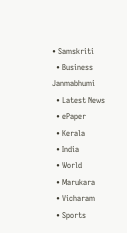• Samskriti
  • Business
Janmabhumi
  • Latest News
  • ePaper
  • Kerala
  • India
  • World
  • Marukara
  • Vicharam
  • Sports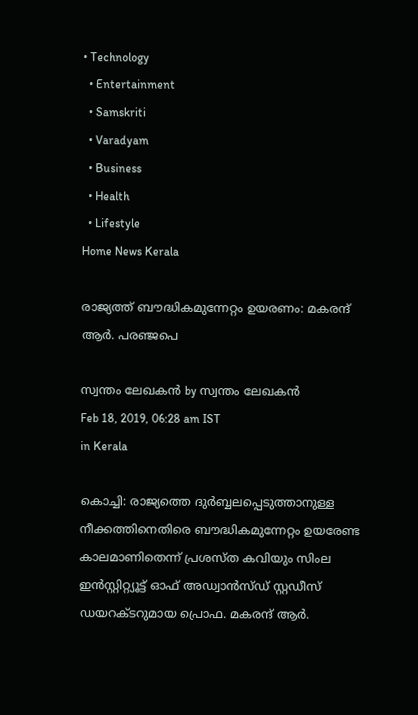• Technology
  • Entertainment
  • Samskriti
  • Varadyam
  • Business
  • Health
  • Lifestyle
Home News Kerala

രാജ്യത്ത് ബൗദ്ധികമുന്നേറ്റം ഉയരണം: മകരന്ദ് ആര്‍. പരഞ്ജപെ

സ്വന്തം ലേഖകന്‍ by സ്വന്തം ലേഖകന്‍
Feb 18, 2019, 06:28 am IST
in Kerala

കൊച്ചി: രാജ്യത്തെ ദുര്‍ബ്ബലപ്പെടുത്താനുള്ള നീക്കത്തിനെതിരെ ബൗദ്ധികമുന്നേറ്റം ഉയരേണ്ട കാലമാണിതെന്ന് പ്രശസ്ത കവിയും സിംല ഇന്‍സ്റ്റിറ്റ്യൂട്ട് ഓഫ് അഡ്വാന്‍സ്ഡ് സ്റ്റഡീസ് ഡയറക്ടറുമായ പ്രൊഫ. മകരന്ദ് ആര്‍.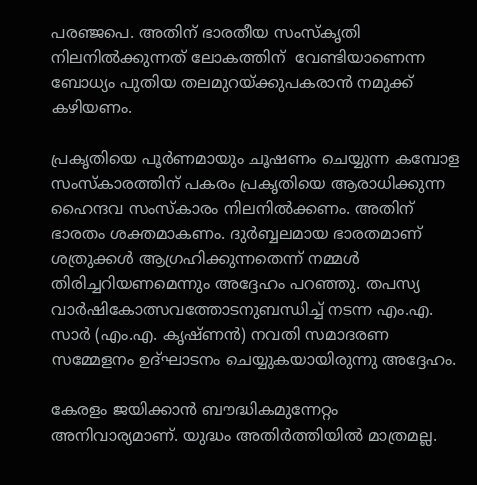പരഞ്ജപെ. അതിന് ഭാരതീയ സംസ്‌കൃതി നിലനില്‍ക്കുന്നത് ലോകത്തിന്  വേണ്ടിയാണെന്ന ബോധ്യം പുതിയ തലമുറയ്‌ക്കുപകരാന്‍ നമുക്ക് കഴിയണം.

പ്രകൃതിയെ പൂര്‍ണമായും ചൂഷണം ചെയ്യുന്ന കമ്പോള സംസ്‌കാരത്തിന് പകരം പ്രകൃതിയെ ആരാധിക്കുന്ന ഹൈന്ദവ സംസ്‌കാരം നിലനില്‍ക്കണം. അതിന് ഭാരതം ശക്തമാകണം. ദുര്‍ബ്ബലമായ ഭാരതമാണ് ശത്രുക്കള്‍ ആഗ്രഹിക്കുന്നതെന്ന് നമ്മള്‍ തിരിച്ചറിയണമെന്നും അദ്ദേഹം പറഞ്ഞു. തപസ്യ വാര്‍ഷികോത്സവത്തോടനുബന്ധിച്ച് നടന്ന എം.എ. സാര്‍ (എം.എ. കൃഷ്ണന്‍) നവതി സമാദരണ സമ്മേളനം ഉദ്ഘാടനം ചെയ്യുകയായിരുന്നു അദ്ദേഹം.

കേരളം ജയിക്കാന്‍ ബൗദ്ധികമുന്നേറ്റം അനിവാര്യമാണ്. യുദ്ധം അതിര്‍ത്തിയില്‍ മാത്രമല്ല.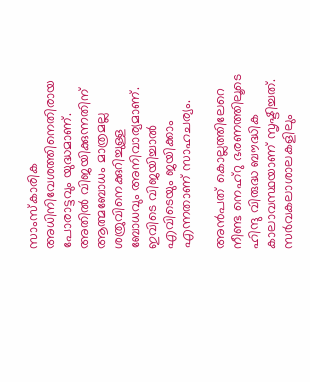സാംസ്‌കാരിക അധിനിവേശത്തിനെതിരായ പോരാട്ടവും യുദ്ധമാണ്. അതില്‍ വിജയിക്കുന്നതിന് ആത്മബോധം മാത്രമല്ല ശത്രുവിനെക്കുറിച്ചുള്ള ബോധവും അനിവാര്യമാണ്. ഇവിടെ വിജയിച്ചാല്‍ എവിടെയും ജയിക്കാം എന്നതാണ് സാഹചര്യം.

അന്‍പത് കൊല്ലത്തിലേറെ നീണ്ട നെഹ്‌റു ഭരണത്തിലൂടെ ഹിന്ദു വിരുദ്ധ ബൗദ്ധിക കാലാവസ്ഥയാണ് സൃഷ്ടിച്ചത്. സര്‍വകലാശാലകളിലും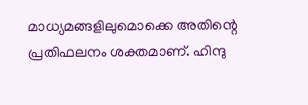മാധ്യമങ്ങളിലുമൊക്കെ അതിന്റെ പ്രതിഫലനം ശക്തമാണ്. ഹിന്ദു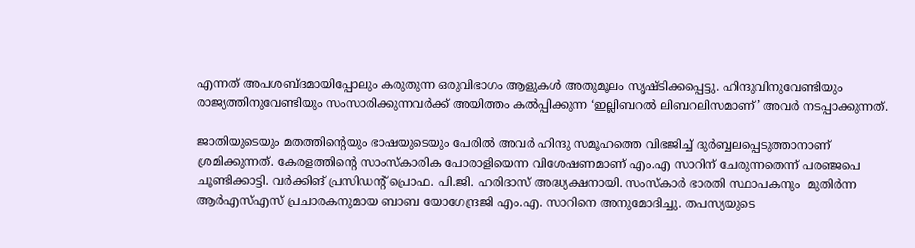എന്നത് അപശബ്ദമായിപ്പോലും കരുതുന്ന ഒരുവിഭാഗം ആളുകള്‍ അതുമൂലം സൃഷ്ടിക്കപ്പെട്ടു. ഹിന്ദുവിനുവേണ്ടിയും രാജ്യത്തിനുവേണ്ടിയും സംസാരിക്കുന്നവര്‍ക്ക് അയിത്തം കല്‍പ്പിക്കുന്ന ‘ഇല്ലിബറല്‍ ലിബറലിസമാണ്’ അവര്‍ നടപ്പാക്കുന്നത്.

ജാതിയുടെയും മതത്തിന്റെയും ഭാഷയുടെയും പേരില്‍ അവര്‍ ഹിന്ദു സമൂഹത്തെ വിഭജിച്ച് ദുര്‍ബ്ബലപ്പെടുത്താനാണ് ശ്രമിക്കുന്നത്. കേരളത്തിന്റെ സാംസ്‌കാരിക പോരാളിയെന്ന വിശേഷണമാണ് എം.എ സാറിന് ചേരുന്നതെന്ന് പരഞ്ജപെ ചൂണ്ടിക്കാട്ടി. വര്‍ക്കിങ് പ്രസിഡന്റ് പ്രൊഫ. പി.ജി. ഹരിദാസ് അദ്ധ്യക്ഷനായി. സംസ്‌കാര്‍ ഭാരതി സ്ഥാപകനും  മുതിര്‍ന്ന ആര്‍എസ്എസ് പ്രചാരകനുമായ ബാബ യോഗേന്ദ്രജി എം.എ. സാറിനെ അനുമോദിച്ചു. തപസ്യയുടെ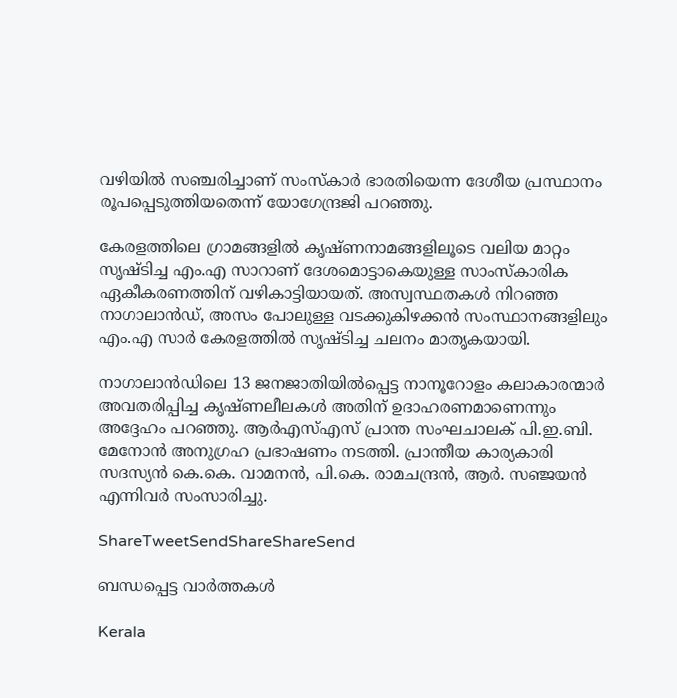വഴിയില്‍ സഞ്ചരിച്ചാണ് സംസ്‌കാര്‍ ഭാരതിയെന്ന ദേശീയ പ്രസ്ഥാനം രൂപപ്പെടുത്തിയതെന്ന് യോഗേന്ദ്രജി പറഞ്ഞു.

കേരളത്തിലെ ഗ്രാമങ്ങളില്‍ കൃഷ്ണനാമങ്ങളിലൂടെ വലിയ മാറ്റം സൃഷ്ടിച്ച എം.എ സാറാണ് ദേശമൊട്ടാകെയുള്ള സാംസ്‌കാരിക ഏകീകരണത്തിന് വഴികാട്ടിയായത്. അസ്വസ്ഥതകള്‍ നിറഞ്ഞ നാഗാലാന്‍ഡ്, അസം പോലുള്ള വടക്കുകിഴക്കന്‍ സംസ്ഥാനങ്ങളിലും എം.എ സാര്‍ കേരളത്തില്‍ സൃഷ്ടിച്ച ചലനം മാതൃകയായി.

നാഗാലാന്‍ഡിലെ 13 ജനജാതിയില്‍പ്പെട്ട നാനൂറോളം കലാകാരന്മാര്‍ അവതരിപ്പിച്ച കൃഷ്ണലീലകള്‍ അതിന് ഉദാഹരണമാണെന്നും അദ്ദേഹം പറഞ്ഞു. ആര്‍എസ്എസ് പ്രാന്ത സംഘചാലക് പി.ഇ.ബി. മേനോന്‍ അനുഗ്രഹ പ്രഭാഷണം നടത്തി. പ്രാന്തീയ കാര്യകാരി സദസ്യന്‍ കെ.കെ. വാമനന്‍, പി.കെ. രാമചന്ദ്രന്‍, ആര്‍. സഞ്ജയന്‍ എന്നിവര്‍ സംസാരിച്ചു.

ShareTweetSendShareShareSend

ബന്ധപ്പെട്ട വാര്‍ത്തകള്‍

Kerala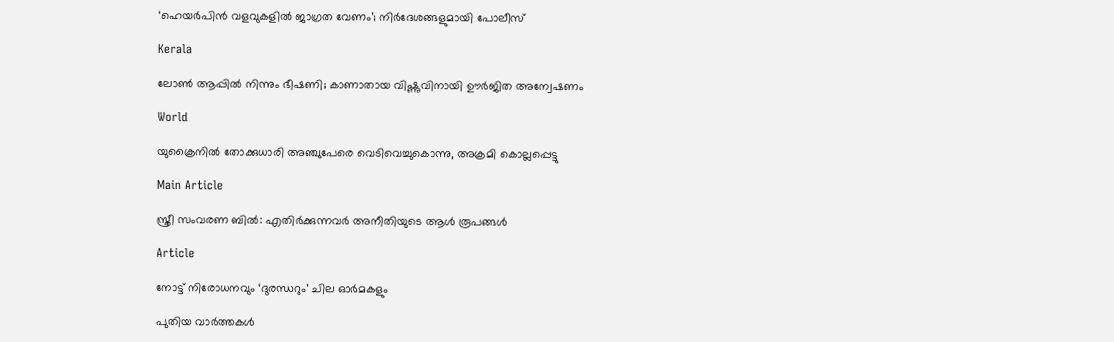‘ഹെയർപിൻ വളവുകളിൽ ജാഗ്രത വേണം’; നിർദേശങ്ങളുമായി പോലീസ്

Kerala

ലോൺ ആപ്പിൽ നിന്നും ഭീഷണി; കാണാതായ വിഷ്ണുവിനായി ഊർജിത അന്വേഷണം

World

യുക്രൈനിൽ തോക്കുധാരി അഞ്ചുപേരെ വെടിവെച്ചുകൊന്നു, അക്രമി കൊല്ലപ്പെട്ടു

Main Article

സ്ത്രീ സംവരണ ബില്‍: എതിര്‍ക്കുന്നവര്‍ അനീതിയുടെ ആള്‍ രൂപങ്ങള്‍

Article

നോട്ട് നിരോധനവും ‘ദുരന്ധറും’ ചില ഓര്‍മകളും

പുതിയ വാര്‍ത്തകള്‍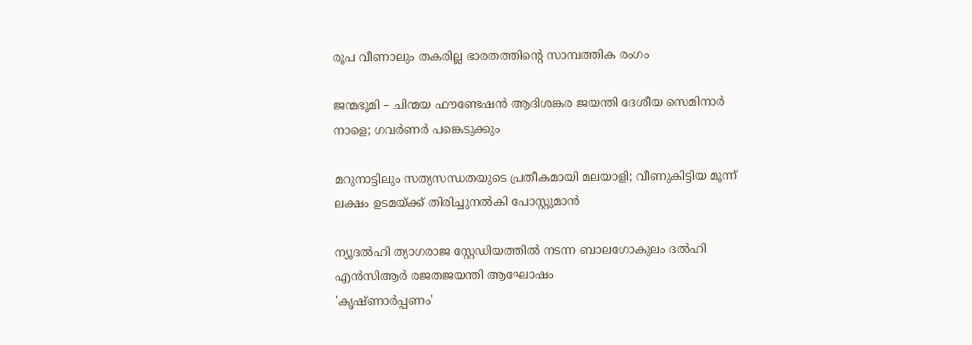രൂപ വീണാലും തകരില്ല ഭാരതത്തിന്റെ സാമ്പത്തിക രംഗം

ജന്മഭൂമി – ചിന്മയ ഫൗണ്ടേഷന്‍ ആദിശങ്കര ജയന്തി ദേശീയ സെമിനാര്‍ നാളെ; ഗവര്‍ണര്‍ പങ്കെടുക്കും

മറുനാട്ടിലും സത്യസന്ധതയുടെ പ്രതീകമായി മലയാളി; വീണുകിട്ടിയ മൂന്ന് ലക്ഷം ഉടമയ്‌ക്ക് തിരിച്ചുനല്‍കി പോസ്റ്റുമാന്‍

ന്യൂദല്‍ഹി ത്യാഗരാജ സ്റ്റേഡിയത്തില്‍ നടന്ന ബാലഗോകുലം ദല്‍ഹി എന്‍സിആര്‍ രജതജയന്തി ആഘോഷം
'കൃഷ്ണാര്‍പ്പണം'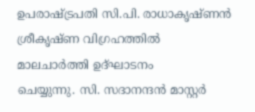ഉപരാഷ്ട്രപതി സി.പി. രാധാകൃഷ്ണന്‍ ശ്രീകൃഷ്ണ വിഗ്രഹത്തില്‍ മാലചാര്‍ത്തി ഉദ്ഘാടനം
ചെയ്യുന്നു. സി. സദാനന്ദന്‍ മാസ്റ്റര്‍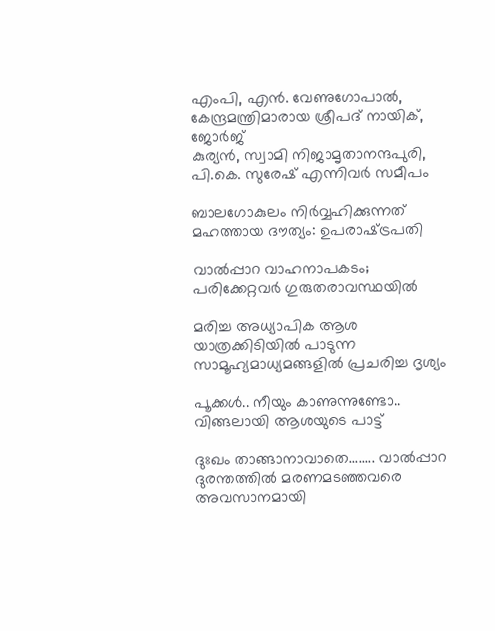എംപി, എന്‍. വേണുഗോപാല്‍, കേന്ദ്രമന്ത്രിമാരായ ശ്രീപദ് നായിക്, ജോര്‍ജ്
കുര്യന്‍, സ്വാമി നിജാമൃതാനന്ദപുരി, പി.കെ. സുരേഷ് എന്നിവര്‍ സമീപം

ബാലഗോകുലം നിര്‍വ്വഹിക്കുന്നത് മഹത്തായ ദൗത്യം: ഉപരാഷ്‌ട്രപതി

വാല്‍പ്പാറ വാഹനാപകടം; പരിക്കേറ്റവര്‍ ഗുരുതരാവസ്ഥയില്‍

മരിച്ച അധ്യാപിക ആശ യാത്രക്കിടിയില്‍ പാടുന്ന സാമൂഹ്യമാധ്യമങ്ങളില്‍ പ്രചരിച്ച ദൃശ്യം

പൂക്കള്‍.. നീയും കാണുന്നുണ്ടോ.. വിങ്ങലായി ആശയുടെ പാട്ട്

ദുഃഖം താങ്ങാനാവാതെ........ വാല്‍പ്പാറ ദുരന്തത്തില്‍ മരണമടഞ്ഞവരെ അവസാനമായി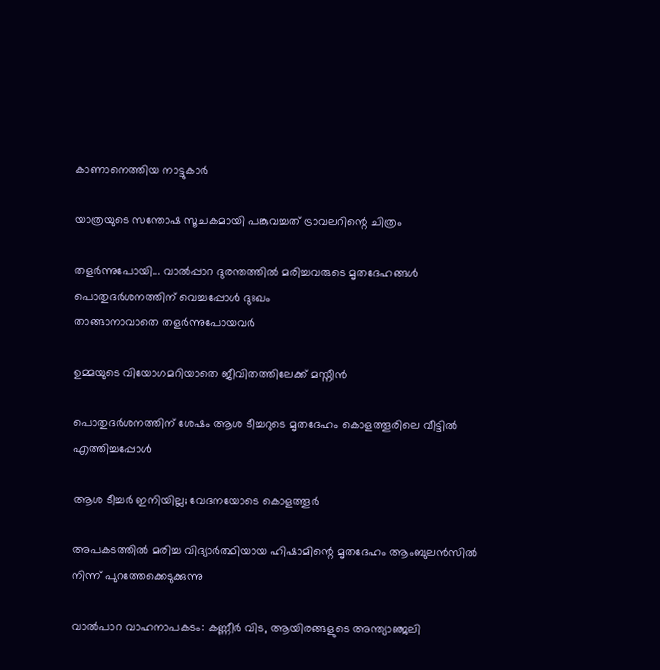കാണാനെത്തിയ നാട്ടുകാര്‍

യാത്രയുടെ സന്തോഷ സൂചകമായി പങ്കുവച്ചത് ട്രാവലറിന്റെ ചിത്രം

തളര്‍ന്നുപോയി... വാല്‍പ്പാറ ദുരന്തത്തില്‍ മരിച്ചവരുടെ മൃതദേഹങ്ങള്‍ പൊതുദര്‍ശനത്തിന് വെച്ചപ്പോള്‍ ദുഃഖം
താങ്ങാനാവാതെ തളര്‍ന്നുപോയവര്‍

ഉമ്മയുടെ വിയോഗമറിയാതെ ജീവിതത്തിലേക്ക് മസ്നീന്‍

പൊതുദര്‍ശനത്തിന് ശേഷം ആശ ടീച്ചറുടെ മൃതദേഹം കൊളത്തൂരിലെ വീട്ടില്‍ എത്തിച്ചപ്പോള്‍

ആശ ടീച്ചര്‍ ഇനിയില്ല; വേദനയോടെ കൊളത്തൂര്‍

അപകടത്തില്‍ മരിച്ച വിദ്യാര്‍ത്ഥിയായ ഹിഷാമിന്റെ മൃതദേഹം ആംബുലന്‍സില്‍ നിന്ന് പുറത്തേക്കെടുക്കുന്നു

വാല്‍പാറ വാഹനാപകടം: കണ്ണീര്‍ വിട, ആയിരങ്ങളുടെ അന്ത്യാഞ്ജലി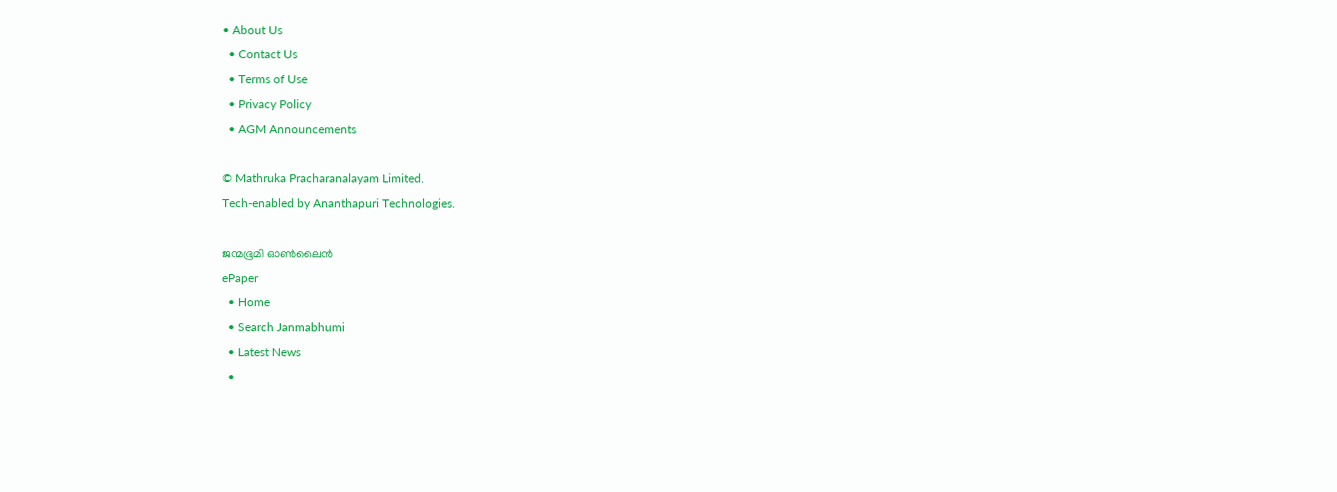• About Us
  • Contact Us
  • Terms of Use
  • Privacy Policy
  • AGM Announcements

© Mathruka Pracharanalayam Limited.
Tech-enabled by Ananthapuri Technologies.

ജന്മഭൂമി ഓണ്‍ലൈന്‍
ePaper
  • Home
  • Search Janmabhumi
  • Latest News
  •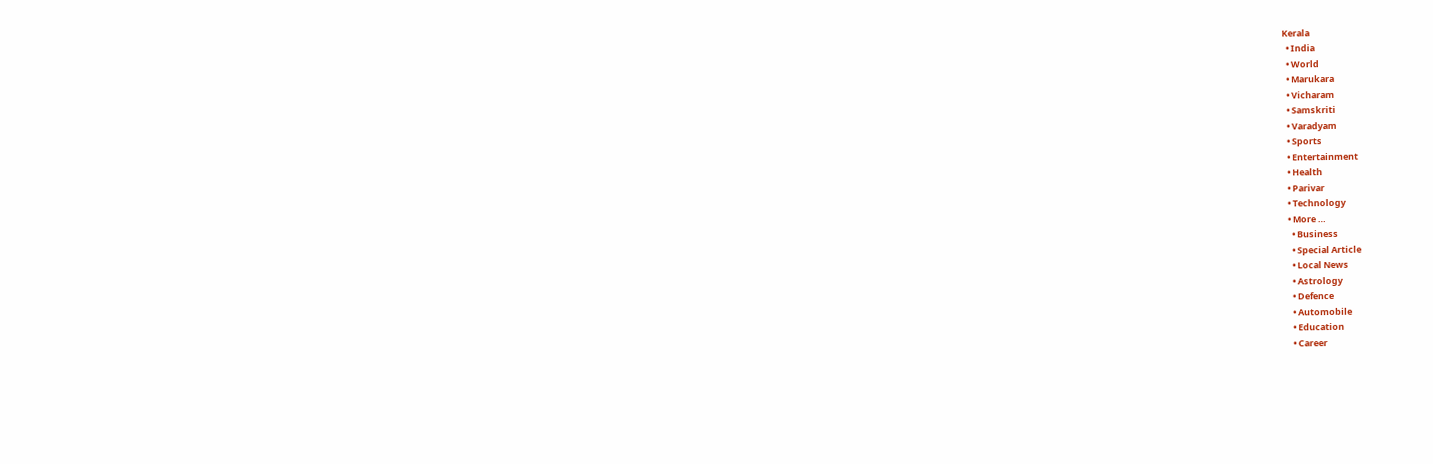Kerala
  • India
  • World
  • Marukara
  • Vicharam
  • Samskriti
  • Varadyam
  • Sports
  • Entertainment
  • Health
  • Parivar
  • Technology
  • More …
    • Business
    • Special Article
    • Local News
    • Astrology
    • Defence
    • Automobile
    • Education
    • Career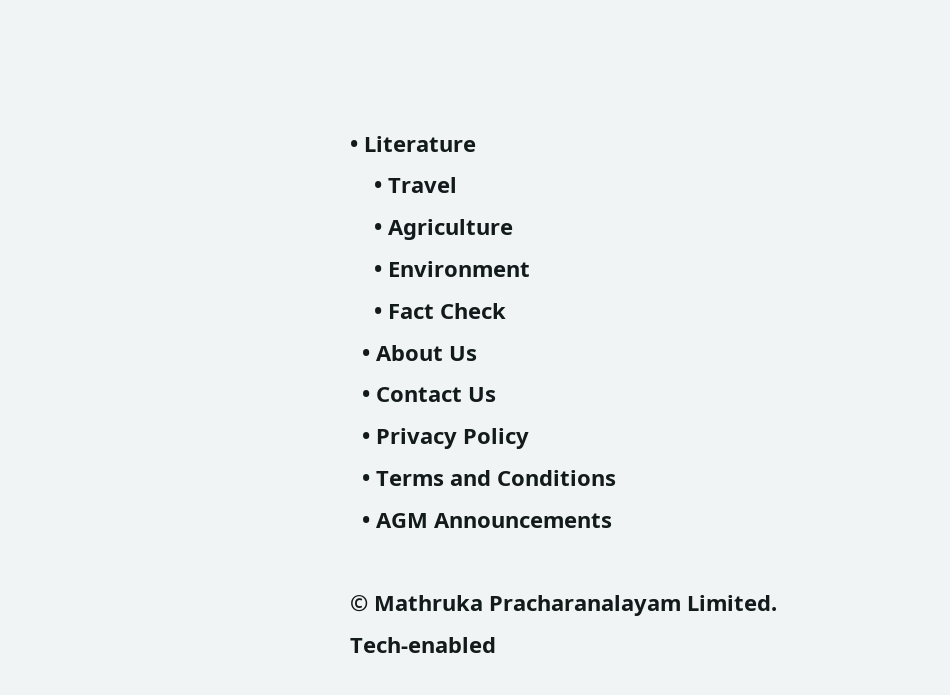• Literature
    • Travel
    • Agriculture
    • Environment
    • Fact Check
  • About Us
  • Contact Us
  • Privacy Policy
  • Terms and Conditions
  • AGM Announcements

© Mathruka Pracharanalayam Limited.
Tech-enabled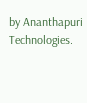by Ananthapuri Technologies.